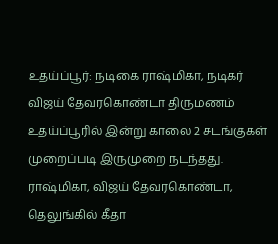உதய்ப்பூர்: நடிகை ராஷ்மிகா, நடிகர் விஜய் தேவரகொண்டா திருமணம் உதய்ப்பூரில் இன்று காலை 2 சடங்குகள் முறைப்படி இருமுறை நடந்தது. ராஷ்மிகா, விஜய் தேவரகொண்டா, தெலுங்கில் கீதா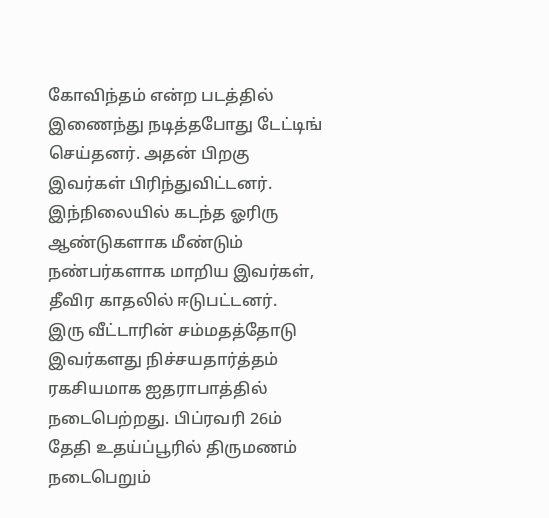கோவிந்தம் என்ற படத்தில் இணைந்து நடித்தபோது டேட்டிங் செய்தனர். அதன் பிறகு இவர்கள் பிரிந்துவிட்டனர். இந்நிலையில் கடந்த ஓரிரு ஆண்டுகளாக மீண்டும் நண்பர்களாக மாறிய இவர்கள், தீவிர காதலில் ஈடுபட்டனர்.
இரு வீட்டாரின் சம்மதத்தோடு இவர்களது நிச்சயதார்த்தம் ரகசியமாக ஐதராபாத்தில் நடைபெற்றது. பிப்ரவரி 26ம் தேதி உதய்ப்பூரில் திருமணம் நடைபெறும்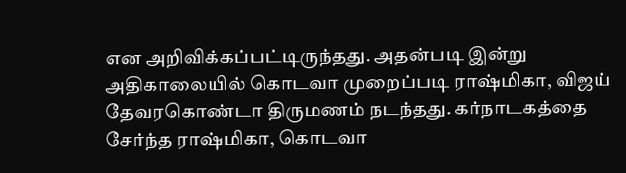என அறிவிக்கப்பட்டிருந்தது. அதன்படி இன்று அதிகாலையில் கொடவா முறைப்படி ராஷ்மிகா, விஜய் தேவரகொண்டா திருமணம் நடந்தது. கர்நாடகத்தை சேர்ந்த ராஷ்மிகா, கொடவா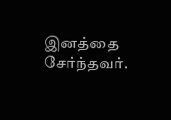இனத்தை சேர்ந்தவர்.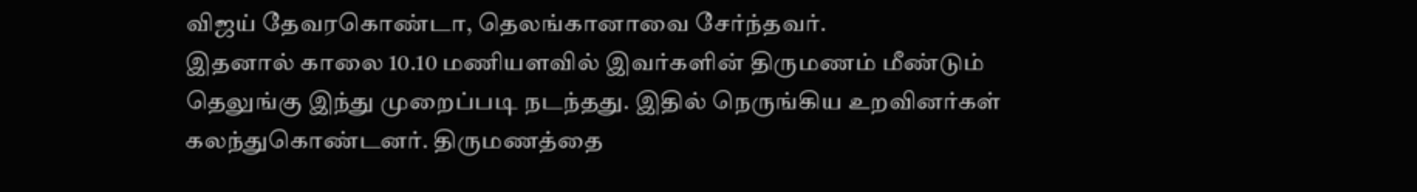விஜய் தேவரகொண்டா, தெலங்கானாவை சேர்ந்தவர்.
இதனால் காலை 10.10 மணியளவில் இவர்களின் திருமணம் மீண்டும் தெலுங்கு இந்து முறைப்படி நடந்தது. இதில் நெருங்கிய உறவினர்கள் கலந்துகொண்டனர். திருமணத்தை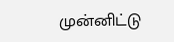முன்னிட்டு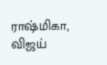ராஷ்மிகா, விஜய்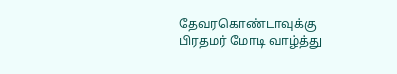தேவரகொண்டாவுக்கு பிரதமர் மோடி வாழ்த்து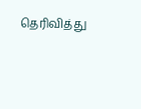தெரிவித்து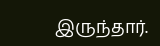இருந்தார்.